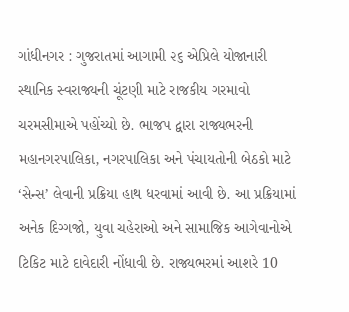ગાંધીનગર : ગુજરાતમાં આગામી ૨૬ એપ્રિલે યોજાનારી સ્થાનિક સ્વરાજ્યની ચૂંટણી માટે રાજકીય ગરમાવો ચરમસીમાએ પહોંચ્યો છે. ભાજપ દ્વારા રાજ્યભરની મહાનગરપાલિકા, નગરપાલિકા અને પંચાયતોની બેઠકો માટે ‘સેન્સ’ લેવાની પ્રક્રિયા હાથ ધરવામાં આવી છે. આ પ્રક્રિયામાં અનેક દિગ્ગજો, યુવા ચહેરાઓ અને સામાજિક આગેવાનોએ ટિકિટ માટે દાવેદારી નોંધાવી છે. રાજ્યભરમાં આશરે 10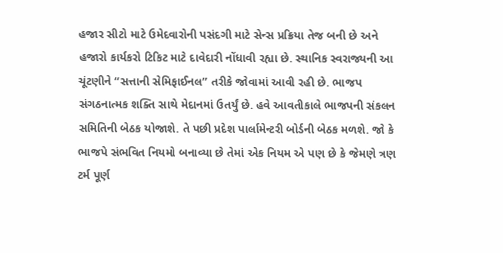હજાર સીટો માટે ઉમેદવારોની પસંદગી માટે સેન્સ પ્રક્રિયા તેજ બની છે અને હજારો કાર્યકરો ટિકિટ માટે દાવેદારી નોંધાવી રહ્યા છે. સ્થાનિક સ્વરાજ્યની આ ચૂંટણીને “સત્તાની સેમિફાઈનલ” તરીકે જોવામાં આવી રહી છે. ભાજપ સંગઠનાત્મક શક્તિ સાથે મેદાનમાં ઉતર્યું છે. હવે આવતીકાલે ભાજપની સંકલન સમિતિની બેઠક યોજાશે. તે પછી પ્રદેશ પાર્લામેન્ટરી બોર્ડની બેઠક મળશે. જો કે ભાજપે સંભવિત નિયમો બનાવ્યા છે તેમાં એક નિયમ એ પણ છે કે જેમણે ત્રણ ટર્મ પૂર્ણ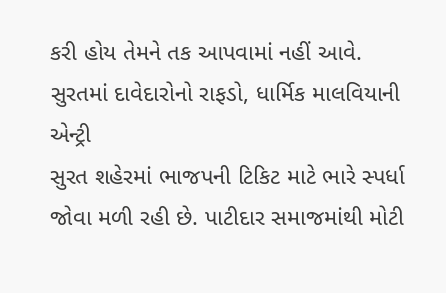કરી હોય તેમને તક આપવામાં નહીં આવે.
સુરતમાં દાવેદારોનો રાફડો, ધાર્મિક માલવિયાની એન્ટ્રી
સુરત શહેરમાં ભાજપની ટિકિટ માટે ભારે સ્પર્ધા જોવા મળી રહી છે. પાટીદાર સમાજમાંથી મોટી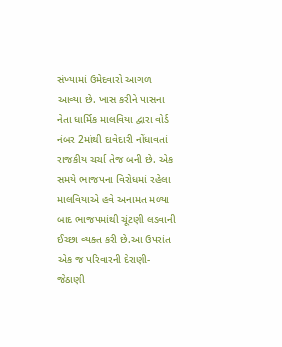સંખ્યામાં ઉમેદવારો આગળ આવ્યા છે. ખાસ કરીને પાસના નેતા ધાર્મિક માલવિયા દ્વારા વોર્ડ નંબર 2માંથી દાવેદારી નોંધાવતાં રાજકીય ચર્ચા તેજ બની છે. એક સમયે ભાજપના વિરોધમાં રહેલા માલવિયાએ હવે અનામત મળ્યા બાદ ભાજપમાંથી ચૂંટણી લડવાની ઈચ્છા વ્યક્ત કરી છે.આ ઉપરાંત એક જ પરિવારની દેરાણી-જેઠાણી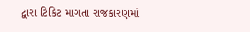દ્વારા ટિકિટ માગતા રાજકારણમાં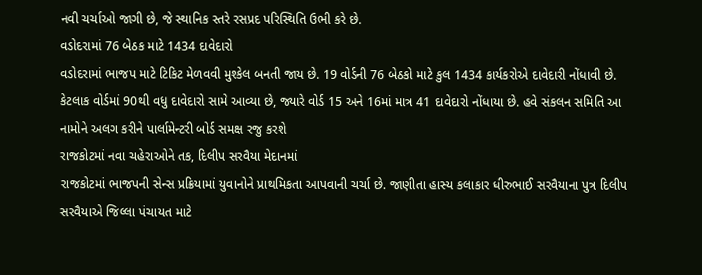નવી ચર્ચાઓ જાગી છે, જે સ્થાનિક સ્તરે રસપ્રદ પરિસ્થિતિ ઉભી કરે છે.
વડોદરામાં 76 બેઠક માટે 1434 દાવેદારો
વડોદરામાં ભાજપ માટે ટિકિટ મેળવવી મુશ્કેલ બનતી જાય છે. 19 વોર્ડની 76 બેઠકો માટે કુલ 1434 કાર્યકરોએ દાવેદારી નોંધાવી છે. કેટલાક વોર્ડમાં 90થી વધુ દાવેદારો સામે આવ્યા છે, જ્યારે વોર્ડ 15 અને 16માં માત્ર 41 દાવેદારો નોંધાયા છે. હવે સંકલન સમિતિ આ નામોને અલગ કરીને પાર્લામેન્ટરી બોર્ડ સમક્ષ રજુ કરશે
રાજકોટમાં નવા ચહેરાઓને તક, દિલીપ સરવૈયા મેદાનમાં
રાજકોટમાં ભાજપની સેન્સ પ્રક્રિયામાં યુવાનોને પ્રાથમિકતા આપવાની ચર્ચા છે. જાણીતા હાસ્ય કલાકાર ધીરુભાઈ સરવૈયાના પુત્ર દિલીપ સરવૈયાએ જિલ્લા પંચાયત માટે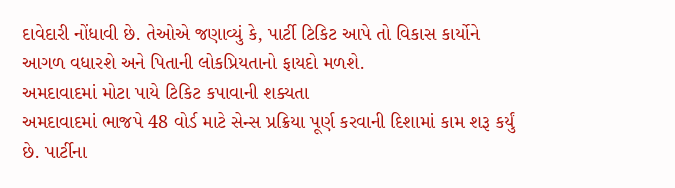દાવેદારી નોંધાવી છે. તેઓએ જણાવ્યું કે, પાર્ટી ટિકિટ આપે તો વિકાસ કાર્યોને આગળ વધારશે અને પિતાની લોકપ્રિયતાનો ફાયદો મળશે.
અમદાવાદમાં મોટા પાયે ટિકિટ કપાવાની શક્યતા
અમદાવાદમાં ભાજપે 48 વોર્ડ માટે સેન્સ પ્રક્રિયા પૂર્ણ કરવાની દિશામાં કામ શરૂ કર્યું છે. પાર્ટીના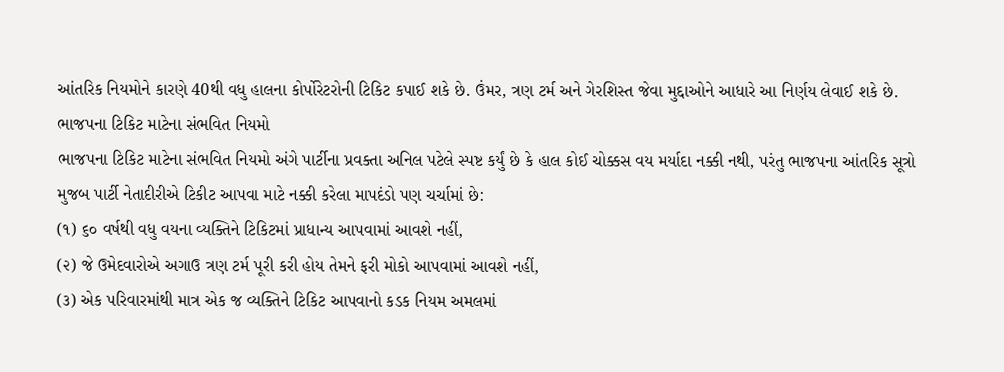આંતરિક નિયમોને કારણે 40થી વધુ હાલના કોર્પોરેટરોની ટિકિટ કપાઈ શકે છે. ઉંમર, ત્રણ ટર્મ અને ગેરશિસ્ત જેવા મુદ્દાઓને આધારે આ નિર્ણય લેવાઈ શકે છે.
ભાજપના ટિકિટ માટેના સંભવિત નિયમો
ભાજપના ટિકિટ માટેના સંભવિત નિયમો અંગે પાર્ટીના પ્રવક્તા અનિલ પટેલે સ્પષ્ટ કર્યું છે કે હાલ કોઈ ચોક્કસ વય મર્યાદા નક્કી નથી, પરંતુ ભાજપના આંતરિક સૂત્રો મુજબ પાર્ટી નેતાદીરીએ ટિકીટ આપવા માટે નક્કી કરેલા માપદંડો પણ ચર્ચામાં છે:
(૧) ૬૦ વર્ષથી વધુ વયના વ્યક્તિને ટિકિટમાં પ્રાધાન્ય આપવામાં આવશે નહીં,
(૨) જે ઉમેદવારોએ અગાઉ ત્રણ ટર્મ પૂરી કરી હોય તેમને ફરી મોકો આપવામાં આવશે નહીં,
(૩) એક પરિવારમાંથી માત્ર એક જ વ્યક્તિને ટિકિટ આપવાનો કડક નિયમ અમલમાં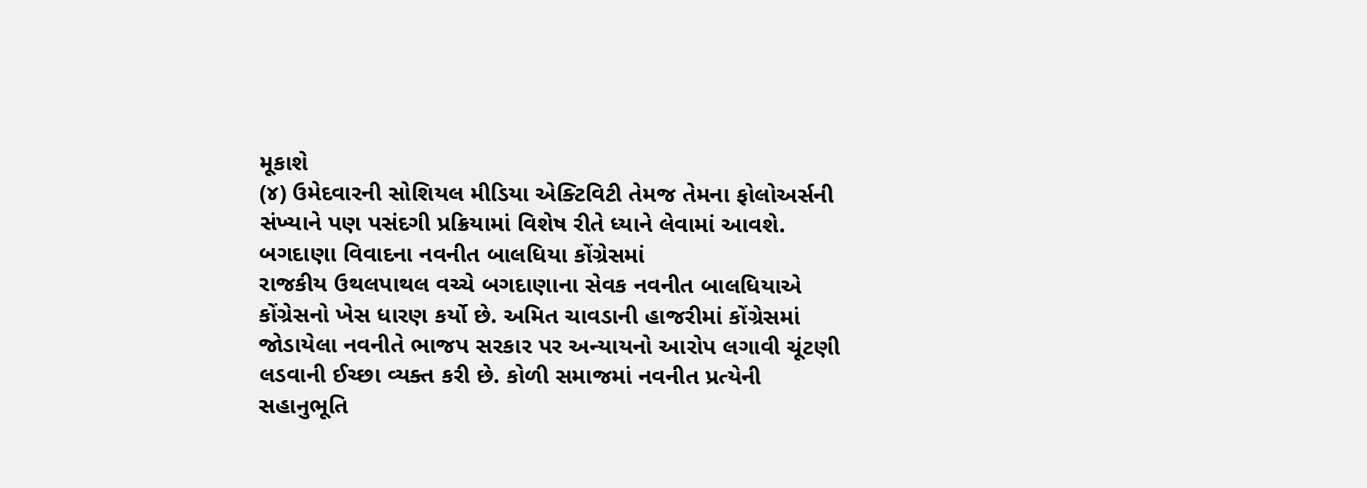મૂકાશે
(૪) ઉમેદવારની સોશિયલ મીડિયા એક્ટિવિટી તેમજ તેમના ફોલોઅર્સની સંખ્યાને પણ પસંદગી પ્રક્રિયામાં વિશેષ રીતે ધ્યાને લેવામાં આવશે.
બગદાણા વિવાદના નવનીત બાલધિયા કોંગ્રેસમાં
રાજકીય ઉથલપાથલ વચ્ચે બગદાણાના સેવક નવનીત બાલધિયાએ કોંગ્રેસનો ખેસ ધારણ કર્યો છે. અમિત ચાવડાની હાજરીમાં કોંગ્રેસમાં જોડાયેલા નવનીતે ભાજપ સરકાર પર અન્યાયનો આરોપ લગાવી ચૂંટણી લડવાની ઈચ્છા વ્યક્ત કરી છે. કોળી સમાજમાં નવનીત પ્રત્યેની સહાનુભૂતિ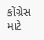કોંગ્રેસ માટે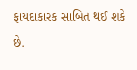ફાયદાકારક સાબિત થઈ શકે છે.